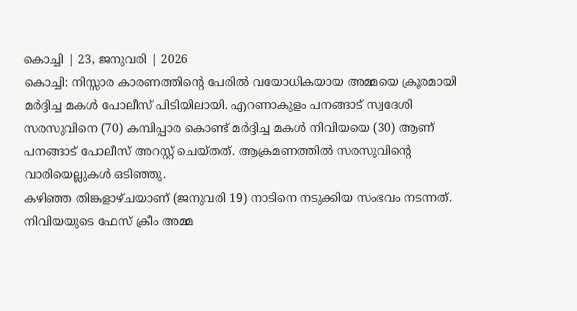കൊച്ചി | 23, ജനുവരി | 2026
കൊച്ചി: നിസ്സാര കാരണത്തിന്റെ പേരിൽ വയോധികയായ അമ്മയെ ക്രൂരമായി മർദ്ദിച്ച മകൾ പോലീസ് പിടിയിലായി. എറണാകുളം പനങ്ങാട് സ്വദേശി സരസുവിനെ (70) കമ്പിപ്പാര കൊണ്ട് മർദ്ദിച്ച മകൾ നിവിയയെ (30) ആണ് പനങ്ങാട് പോലീസ് അറസ്റ്റ് ചെയ്തത്. ആക്രമണത്തിൽ സരസുവിന്റെ വാരിയെല്ലുകൾ ഒടിഞ്ഞു.
കഴിഞ്ഞ തിങ്കളാഴ്ചയാണ് (ജനുവരി 19) നാടിനെ നടുക്കിയ സംഭവം നടന്നത്. നിവിയയുടെ ഫേസ് ക്രീം അമ്മ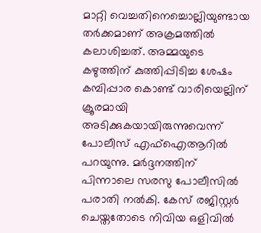മാറ്റി വെച്ചതിനെച്ചൊല്ലിയുണ്ടായ തർക്കമാണ് അക്രമത്തിൽ കലാശിച്ചത്. അമ്മയുടെ കഴുത്തിന് കുത്തിപ്പിടിച്ച ശേഷം കമ്പിപ്പാര കൊണ്ട് വാരിയെല്ലിന് ക്രൂരമായി അടിക്കുകയായിരുന്നുവെന്ന് പോലീസ് എഫ്ഐആറിൽ പറയുന്നു. മർദ്ദനത്തിന് പിന്നാലെ സരസു പോലീസിൽ പരാതി നൽകി. കേസ് രജിസ്റ്റർ ചെയ്തതോടെ നിവിയ ഒളിവിൽ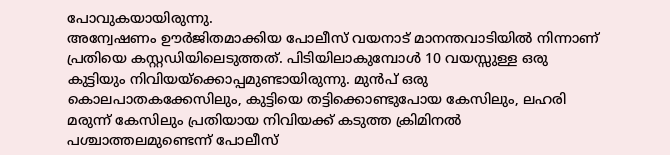പോവുകയായിരുന്നു.
അന്വേഷണം ഊർജിതമാക്കിയ പോലീസ് വയനാട് മാനന്തവാടിയിൽ നിന്നാണ് പ്രതിയെ കസ്റ്റഡിയിലെടുത്തത്. പിടിയിലാകുമ്പോൾ 10 വയസ്സുള്ള ഒരു കുട്ടിയും നിവിയയ്ക്കൊപ്പമുണ്ടായിരുന്നു. മുൻപ് ഒരു കൊലപാതകക്കേസിലും, കുട്ടിയെ തട്ടിക്കൊണ്ടുപോയ കേസിലും, ലഹരി മരുന്ന് കേസിലും പ്രതിയായ നിവിയക്ക് കടുത്ത ക്രിമിനൽ പശ്ചാത്തലമുണ്ടെന്ന് പോലീസ്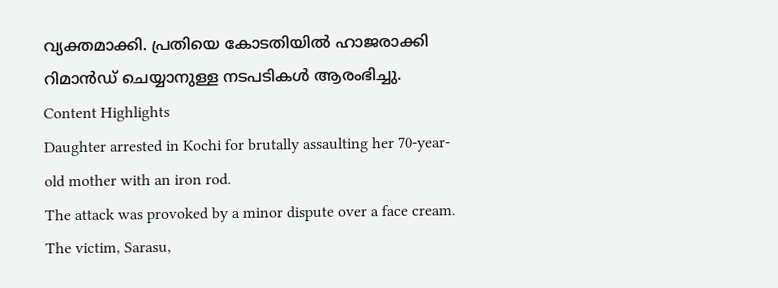വ്യക്തമാക്കി. പ്രതിയെ കോടതിയിൽ ഹാജരാക്കി റിമാൻഡ് ചെയ്യാനുള്ള നടപടികൾ ആരംഭിച്ചു.
Content Highlights
Daughter arrested in Kochi for brutally assaulting her 70-year-old mother with an iron rod.
The attack was provoked by a minor dispute over a face cream.
The victim, Sarasu,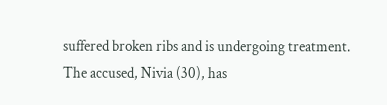suffered broken ribs and is undergoing treatment.
The accused, Nivia (30), has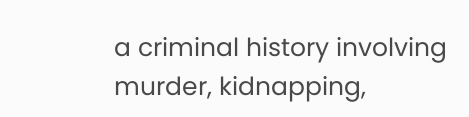a criminal history involving murder, kidnapping,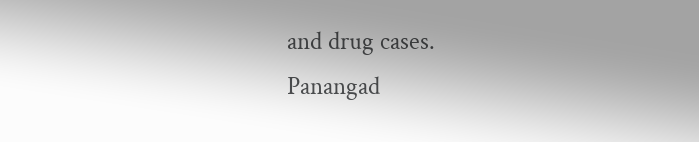and drug cases.
Panangad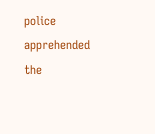police apprehended the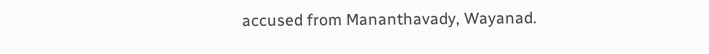accused from Mananthavady, Wayanad.